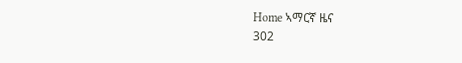Home ኣማርኛ ዜና
302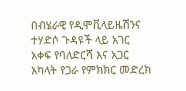በብሄራዊ የዲሞቪላይዜሽንና ተሃድሶ ጉዳዩች ላይ አገር አቀፍ የባለድርሻ እና አጋር አካላት የጋራ የምክክር መድረክ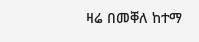ዛሬ በመቐለ ከተማ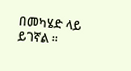በመካሄድ ላይ ይገኛል ።